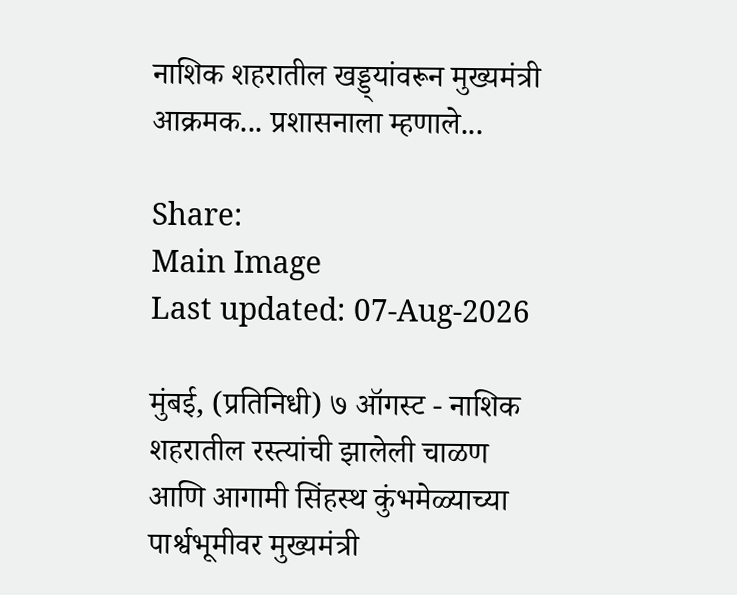नाशिक शहरातील खड्ड्यांवरून मुख्यमंत्री आक्रमक... प्रशासनाला म्हणाले...

Share:
Main Image
Last updated: 07-Aug-2026

मुंबई, (प्रतिनिधी) ७ ऑगस्ट - नाशिक शहरातील रस्त्यांची झालेली चाळण आणि आगामी सिंहस्थ कुंभमेळ्याच्या पार्श्वभूमीवर मुख्यमंत्री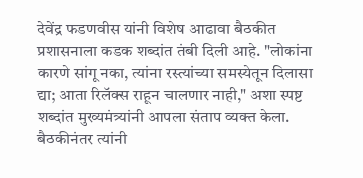देवेंद्र फडणवीस यांनी विशेष आढावा बैठकीत प्रशासनाला कडक शब्दांत तंबी दिली आहे. "लोकांना कारणे सांगू नका, त्यांना रस्त्यांच्या समस्येतून दिलासा द्या; आता रिलॅक्स राहून चालणार नाही," अशा स्पष्ट शब्दांत मुख्यमंत्र्यांनी आपला संताप व्यक्त केला. बैठकीनंतर त्यांनी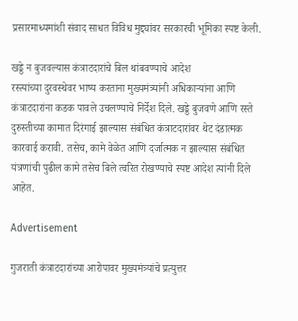प्रसारमाध्यमांशी संवाद साधत विविध मुद्द्यांवर सरकारची भूमिका स्पष्ट केली.

खड्डे न बुजवल्यास कंत्राटदारांचे बिल थांबवण्याचे आदेश
रस्त्यांच्या दुरवस्थेवर भाष्य करताना मुख्यमंत्र्यांनी अधिकाऱ्यांना आणि कंत्राटदारांना कडक पावले उचलण्याचे निर्देश दिले. खड्डे बुजवणे आणि रस्ते दुरुस्तीच्या कामात दिरंगाई झाल्यास संबंधित कंत्राटदारांवर थेट दंडात्मक कारवाई करावी. तसेच, कामे वेळेत आणि दर्जात्मक न झाल्यास संबंधित यंत्रणांची पुढील कामे तसेच बिले त्वरित रोखण्याचे स्पष्ट आदेश त्यांनी दिले आहेत.

Advertisement

गुजराती कंत्राटदारांच्या आरोपावर मुख्यमंत्र्यांचे प्रत्युत्तर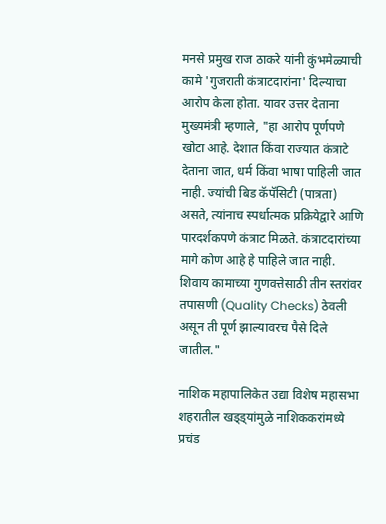मनसे प्रमुख राज ठाकरे यांनी कुंभमेळ्याची कामे 'गुजराती कंत्राटदारांना' दिल्याचा आरोप केला होता. यावर उत्तर देताना मुख्यमंत्री म्हणाले, "हा आरोप पूर्णपणे खोटा आहे. देशात किंवा राज्यात कंत्राटे देताना जात, धर्म किंवा भाषा पाहिली जात नाही. ज्यांची बिड कॅपॅसिटी (पात्रता) असते, त्यांनाच स्पर्धात्मक प्रक्रियेद्वारे आणि पारदर्शकपणे कंत्राट मिळते. कंत्राटदारांच्या मागे कोण आहे हे पाहिले जात नाही. शिवाय कामाच्या गुणवत्तेसाठी तीन स्तरांवर तपासणी (Quality Checks) ठेवली असून ती पूर्ण झाल्यावरच पैसे दिले जातील."

नाशिक महापालिकेत उद्या विशेष महासभा
शहरातील खड्ड्यांमुळे नाशिककरांमध्ये प्रचंड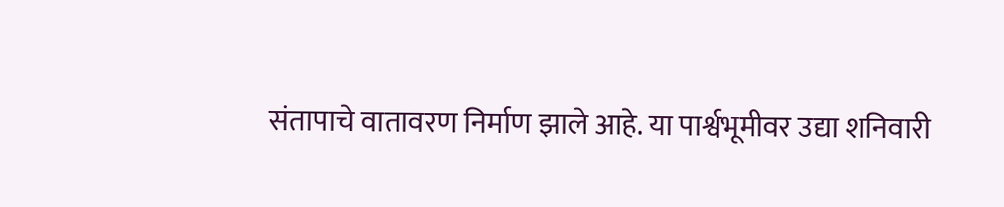संतापाचे वातावरण निर्माण झाले आहे. या पार्श्वभूमीवर उद्या शनिवारी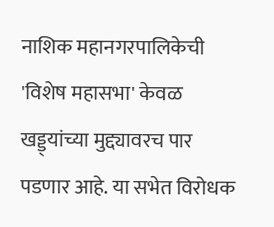नाशिक महानगरपालिकेची 'विशेष महासभा' केवळ खड्ड्यांच्या मुद्द्यावरच पार पडणार आहे. या सभेत विरोधक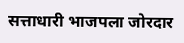सत्ताधारी भाजपला जोरदार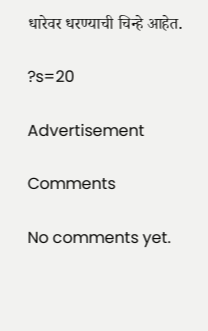धारेवर धरण्याची चिन्हे आहेत.

?s=20

Advertisement

Comments

No comments yet.